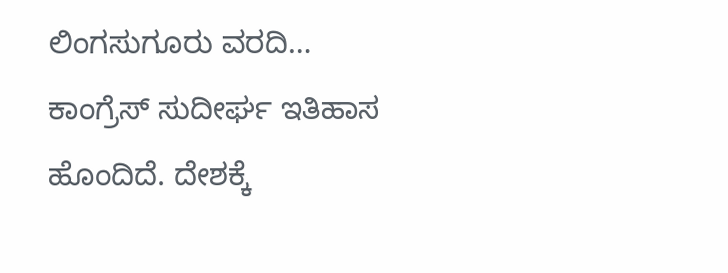ಲಿಂಗಸುಗೂರು ವರದಿ…
ಕಾಂಗ್ರೆಸ್ ಸುದೀರ್ಘ ಇತಿಹಾಸ ಹೊಂದಿದೆ. ದೇಶಕ್ಕೆ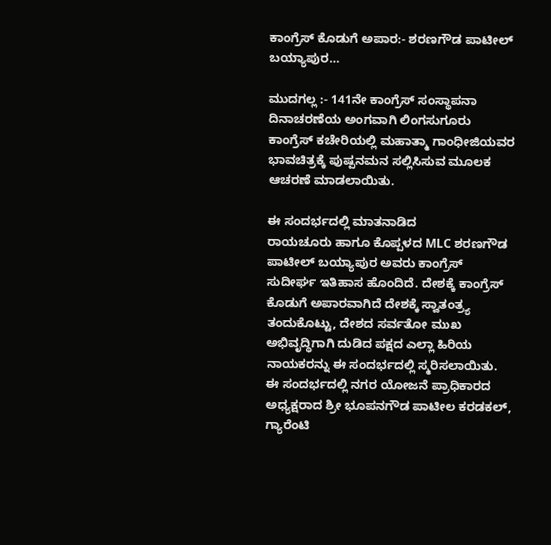ಕಾಂಗ್ರೆಸ್ ಕೊಡುಗೆ ಅಪಾರ:- ಶರಣಗೌಡ ಪಾಟೀಲ್ ಬಯ್ಯಾಪುರ…

ಮುದಗಲ್ಲ :- 141ನೇ ಕಾಂಗ್ರೆಸ್ ಸಂಸ್ಥಾಪನಾ ದಿನಾಚರಣೆಯ ಅಂಗವಾಗಿ ಲಿಂಗಸುಗೂರು ಕಾಂಗ್ರೆಸ್ ಕಚೇರಿಯಲ್ಲಿ ಮಹಾತ್ಮಾ ಗಾಂಧೀಜಿಯವರ ಭಾವಚಿತ್ರಕ್ಕೆ ಪುಷ್ಪನಮನ ಸಲ್ಲಿಸಿಸುವ ಮೂಲಕ ಆಚರಣೆ ಮಾಡಲಾಯಿತು.

ಈ ಸಂದರ್ಭದಲ್ಲಿ ಮಾತನಾಡಿದ
ರಾಯಚೂರು ಹಾಗೂ ಕೊಪ್ಪಳದ MLC ಶರಣಗೌಡ ಪಾಟೀಲ್ ಬಯ್ಯಾಪುರ ಅವರು ಕಾಂಗ್ರೆಸ್ ಸುದೀರ್ಘ ಇತಿಹಾಸ ಹೊಂದಿದೆ. ದೇಶಕ್ಕೆ ಕಾಂಗ್ರೆಸ್ ಕೊಡುಗೆ ಅಪಾರವಾಗಿದೆ ದೇಶಕ್ಕೆ ಸ್ವಾತಂತ್ರ್ಯ ತಂದುಕೊಟ್ಟು, ದೇಶದ ಸರ್ವತೋ ಮುಖ ಅಭಿವೃದ್ಧಿಗಾಗಿ ದುಡಿದ ಪಕ್ಷದ ಎಲ್ಲಾ ಹಿರಿಯ ನಾಯಕರನ್ನು ಈ ಸಂದರ್ಭದಲ್ಲಿ ಸ್ಮರಿಸಲಾಯಿತು.
ಈ ಸಂದರ್ಭದಲ್ಲಿ ನಗರ ಯೋಜನೆ ಪ್ರಾಧಿಕಾರದ ಅಧ್ಯಕ್ಷರಾದ ಶ್ರೀ ಭೂಪನಗೌಡ ಪಾಟೀಲ ಕರಡಕಲ್, ಗ್ಯಾರೆಂಟಿ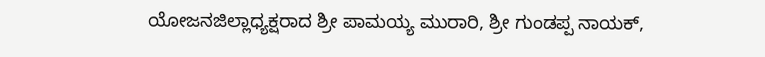ಯೋಜನಜಿಲ್ಲಾಧ್ಯಕ್ಷರಾದ ಶ್ರೀ ಪಾಮಯ್ಯ ಮುರಾರಿ, ಶ್ರೀ ಗುಂಡಪ್ಪ ನಾಯಕ್,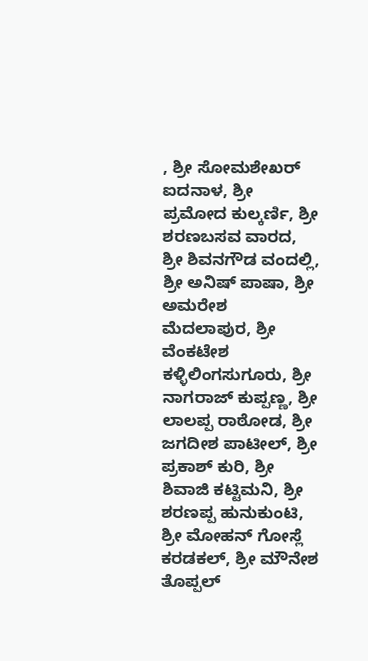, ಶ್ರೀ ಸೋಮಶೇಖರ್ ಐದನಾಳ, ಶ್ರೀ ಪ್ರಮೋದ ಕುಲ್ಕರ್ಣಿ, ಶ್ರೀ ಶರಣಬಸವ ವಾರದ, ಶ್ರೀ ಶಿವನಗೌಡ ವಂದಲ್ಲಿ, ಶ್ರೀ ಅನಿಷ್ ಪಾಷಾ, ಶ್ರೀ ಅಮರೇಶ ಮೆದಲಾಪುರ, ಶ್ರೀ ವೆಂಕಟೇಶ ಕಳ್ಳಿಲಿಂಗಸುಗೂರು, ಶ್ರೀ ನಾಗರಾಜ್ ಕುಪ್ಪಣ್ಣ, ಶ್ರೀ ಲಾಲಪ್ಪ ರಾಠೋಡ, ಶ್ರೀ ಜಗದೀಶ ಪಾಟೀಲ್, ಶ್ರೀ ಪ್ರಕಾಶ್ ಕುರಿ, ಶ್ರೀ ಶಿವಾಜಿ ಕಟ್ಟಿಮನಿ, ಶ್ರೀ ಶರಣಪ್ಪ ಹುನುಕುಂಟಿ, ಶ್ರೀ ಮೋಹನ್ ಗೋಸ್ಲೆ ಕರಡಕಲ್, ಶ್ರೀ ಮೌನೇಶ ತೊಪ್ಪಲ್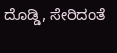ದೊಡ್ಡಿ, ಸೇರಿದಂತೆ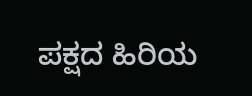ಪಕ್ಷದ ಹಿರಿಯ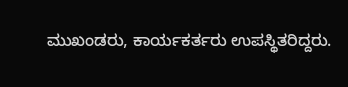ಮುಖಂಡರು, ಕಾರ್ಯಕರ್ತರು ಉಪಸ್ಥಿತರಿದ್ದರು.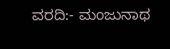ವರದಿ:- ಮಂಜುನಾಥ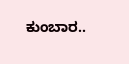ಕುಂಬಾರ..